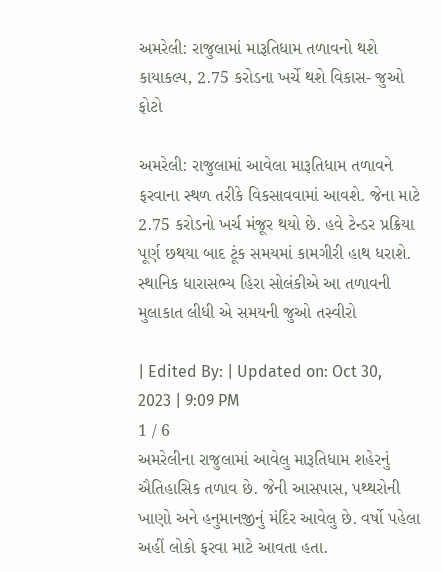અમરેલી: રાજુલામાં મારૂતિધામ તળાવનો થશે કાયાકલ્પ, 2.75 કરોડના ખર્ચે થશે વિકાસ- જુઓ ફોટો

અમરેલી: રાજુલામાં આવેલા મારૂતિધામ તળાવને ફરવાના સ્થળ તરીકે વિકસાવવામાં આવશે. જેના માટે 2.75 કરોડનો ખર્ચ મંજૂર થયો છે. હવે ટેન્ડર પ્રક્રિયા પૂર્ણ છથયા બાદ ટૂંક સમયમાં કામગીરી હાથ ધરાશે. સ્થાનિક ધારાસભ્ય હિરા સોલંકીએ આ તળાવની મુલાકાત લીધી એ સમયની જુઓ તસ્વીરો

| Edited By: | Updated on: Oct 30, 2023 | 9:09 PM
1 / 6
અમરેલીના રાજુલામાં આવેલુ મારૂતિધામ શહેરનું ઐતિહાસિક તળાવ છે. જેની આસપાસ, પથ્થરોની ખાણો અને હનુમાનજીનું મંદિર આવેલુ છે. વર્ષો પહેલા અહીં લોકો ફરવા માટે આવતા હતા.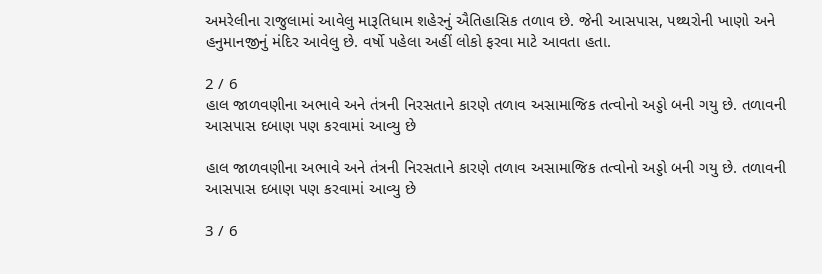અમરેલીના રાજુલામાં આવેલુ મારૂતિધામ શહેરનું ઐતિહાસિક તળાવ છે. જેની આસપાસ, પથ્થરોની ખાણો અને હનુમાનજીનું મંદિર આવેલુ છે. વર્ષો પહેલા અહીં લોકો ફરવા માટે આવતા હતા.

2 / 6
હાલ જાળવણીના અભાવે અને તંત્રની નિરસતાને કારણે તળાવ અસામાજિક તત્વોનો અડ્ડો બની ગયુ છે. તળાવની આસપાસ દબાણ પણ કરવામાં આવ્યુ છે

હાલ જાળવણીના અભાવે અને તંત્રની નિરસતાને કારણે તળાવ અસામાજિક તત્વોનો અડ્ડો બની ગયુ છે. તળાવની આસપાસ દબાણ પણ કરવામાં આવ્યુ છે

3 / 6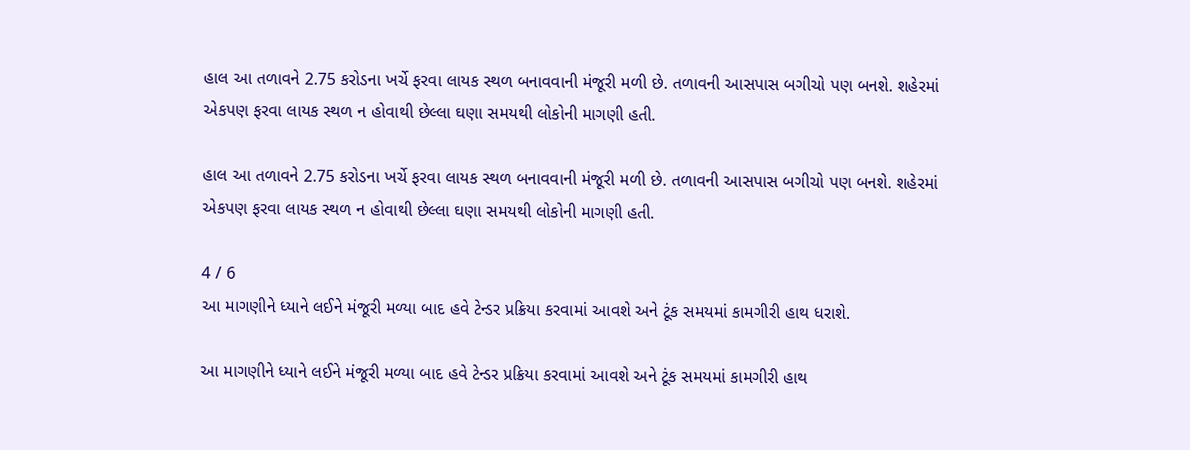હાલ આ તળાવને 2.75 કરોડના ખર્ચે ફરવા લાયક સ્થળ બનાવવાની મંજૂરી મળી છે. તળાવની આસપાસ બગીચો પણ બનશે. શહેરમાં એકપણ ફરવા લાયક સ્થળ ન હોવાથી છેલ્લા ઘણા સમયથી લોકોની માગણી હતી.

હાલ આ તળાવને 2.75 કરોડના ખર્ચે ફરવા લાયક સ્થળ બનાવવાની મંજૂરી મળી છે. તળાવની આસપાસ બગીચો પણ બનશે. શહેરમાં એકપણ ફરવા લાયક સ્થળ ન હોવાથી છેલ્લા ઘણા સમયથી લોકોની માગણી હતી.

4 / 6
આ માગણીને ધ્યાને લઈને મંજૂરી મળ્યા બાદ હવે ટેન્ડર પ્રક્રિયા કરવામાં આવશે અને ટૂંક સમયમાં કામગીરી હાથ ધરાશે.

આ માગણીને ધ્યાને લઈને મંજૂરી મળ્યા બાદ હવે ટેન્ડર પ્રક્રિયા કરવામાં આવશે અને ટૂંક સમયમાં કામગીરી હાથ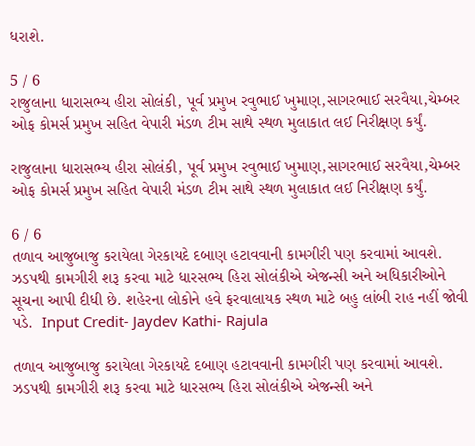ધરાશે.

5 / 6
રાજુલાના ધારાસભ્ય હીરા સોલંકી, પૂર્વ પ્રમુખ રવુભાઈ ખુમાણ,સાગરભાઈ સરવૈયા,ચેમ્બર ઓફ કોમર્સ પ્રમુખ સહિત વેપારી મંડળ ટીમ સાથે સ્થળ મુલાકાત લઈ નિરીક્ષણ કર્યું.

રાજુલાના ધારાસભ્ય હીરા સોલંકી, પૂર્વ પ્રમુખ રવુભાઈ ખુમાણ,સાગરભાઈ સરવૈયા,ચેમ્બર ઓફ કોમર્સ પ્રમુખ સહિત વેપારી મંડળ ટીમ સાથે સ્થળ મુલાકાત લઈ નિરીક્ષણ કર્યું.

6 / 6
તળાવ આજુબાજુ કરાયેલા ગેરકાયદે દબાણ હટાવવાની કામગીરી પણ કરવામાં આવશે.  ઝડપથી કામગીરી શરૂ કરવા માટે ધારસભ્ય હિરા સોલંકીએ એજન્સી અને અધિકારીઓને સૂચના આપી દીધી છે. શહેરના લોકોને હવે ફરવાલાયક સ્થળ માટે બહુ લાંબી રાહ નહીં જોવી પડે.  Input Credit- Jaydev Kathi- Rajula

તળાવ આજુબાજુ કરાયેલા ગેરકાયદે દબાણ હટાવવાની કામગીરી પણ કરવામાં આવશે. ઝડપથી કામગીરી શરૂ કરવા માટે ધારસભ્ય હિરા સોલંકીએ એજન્સી અને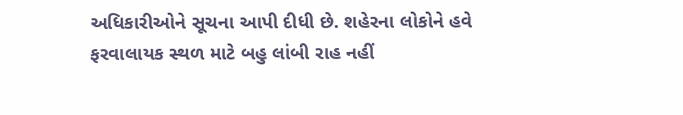અધિકારીઓને સૂચના આપી દીધી છે. શહેરના લોકોને હવે ફરવાલાયક સ્થળ માટે બહુ લાંબી રાહ નહીં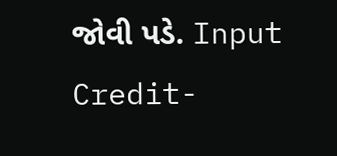જોવી પડે. Input Credit-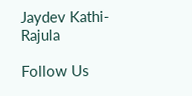Jaydev Kathi- Rajula

Follow Us